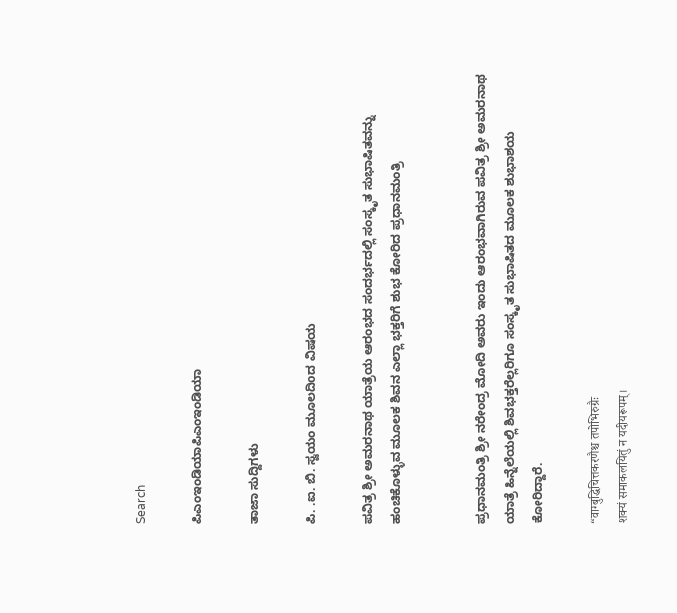Search

ಪಿಎಂಇಂಡಿಯಾಪಿಎಂಇಂಡಿಯಾ

ತಾಜಾ ಸುದ್ದಿಗಳು

ಪಿ. .ಐ. ಬಿ. ಸ್ವಯಂ ಮೂಲದಿoದ ವಿಷಯ

ಪವಿತ್ರ ಶ್ರೀ ಅಮರನಾಥ ಯಾತ್ರೆಯ ಆರಂಭದ ಸಂದರ್ಭದಲ್ಲಿ ಸಂಸ್ಕೃತ ಸುಭಾಷಿತವನ್ನು ಹಂಚಿಕೊಳ್ಳುವ ಮೂಲಕ ಶಿವನ ಎಲ್ಲಾ ಭಕ್ತರಿಗೆ ಶುಭ ಕೋರಿದ ಪ್ರಧಾನಮಂತ್ರಿ


ಪ್ರಧಾನಮಂತ್ರಿ ಶ್ರೀ ನರೇಂದ್ರ ಮೋದಿ ಅವರು ಇಂದು ಆರಂಭವಾಗಿರುವ ಪವಿತ್ರ ಶ್ರೀ ಅಮರನಾಥ ಯಾತ್ರೆ ಹಿನ್ನೆಲೆಯಲ್ಲಿ ಶಿವಭಕ್ತರೆಲ್ಲರಿಗೂ ಸಂಸ್ಕೃತ ಸುಭಾಷಿತದ ಮೂಲಕ ಶುಭಾಶಯ ಕೋರಿದ್ದಾರೆ.

“वाग्बुद्धिचित्तकरणैश्च तपोभिरुग्रैः
शक्यं समाकलयितुं न यदीयरूपम्।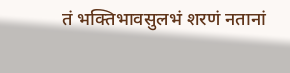तं भक्तिभावसुलभं शरणं नतानां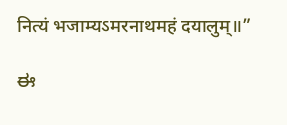नित्यं भजाम्यऽमरनाथमहं दयालुम्॥”

ಈ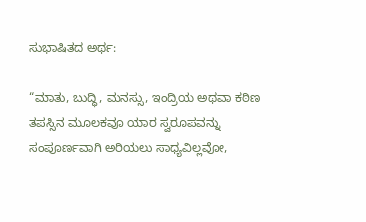ಸುಭಾಷಿತದ ಅರ್ಥ:

“ಮಾತು, ಬುದ್ಧಿ, ಮನಸ್ಸು, ಇಂದ್ರಿಯ ಅಥವಾ ಕಠಿಣ ತಪಸ್ಸಿನ ಮೂಲಕವೂ ಯಾರ ಸ್ವರೂಪವನ್ನು ಸಂಪೂರ್ಣವಾಗಿ ಅರಿಯಲು ಸಾಧ್ಯವಿಲ್ಲವೋ,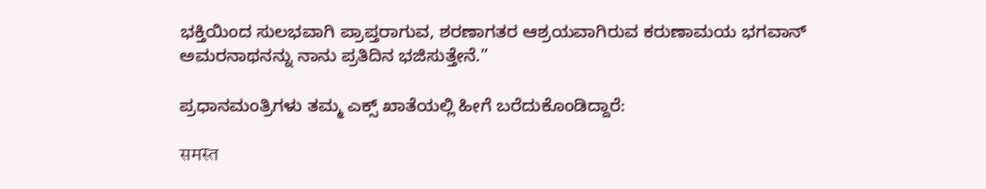ಭಕ್ತಿಯಿಂದ ಸುಲಭವಾಗಿ ಪ್ರಾಪ್ತರಾಗುವ, ಶರಣಾಗತರ ಆಶ್ರಯವಾಗಿರುವ ಕರುಣಾಮಯ ಭಗವಾನ್ ಅಮರನಾಥನನ್ನು ನಾನು ಪ್ರತಿದಿನ ಭಜಿಸುತ್ತೇನೆ.”

ಪ್ರಧಾನಮಂತ್ರಿಗಳು ತಮ್ಮ ಎಕ್ಸ್ ಖಾತೆಯಲ್ಲಿ ಹೀಗೆ ಬರೆದುಕೊಂಡಿದ್ದಾರೆ:

समस्त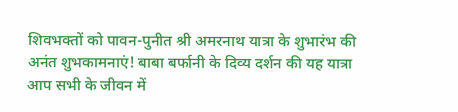शिवभक्तों को पावन-पुनीत श्री अमरनाथ यात्रा के शुभारंभ की अनंत शुभकामनाएं! बाबा बर्फानी के दिव्य दर्शन की यह यात्रा आप सभी के जीवन में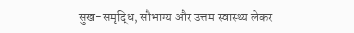सुख-समृद्धि, सौभाग्य और उत्तम स्वास्थ्य लेकर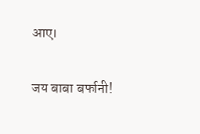आए।

जय बाबा बर्फानी!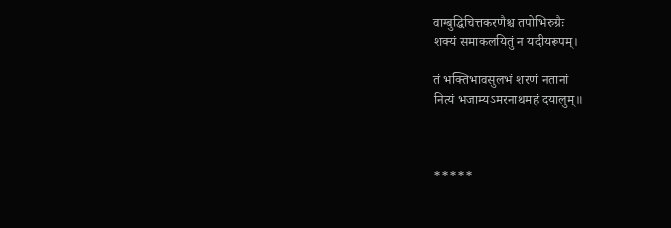वाग्बुद्धिचित्तकरणैश्च तपोभिरुग्रैः
शक्यं समाकलयितुं न यदीयरूपम्।

तं भक्तिभावसुलभं शरणं नतानां
नित्यं भजाम्यऽमरनाथमहं दयालुम्॥



*****